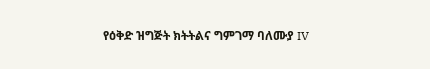የዕቅድ ዝግጅት ክትትልና ግምገማ ባለሙያ IV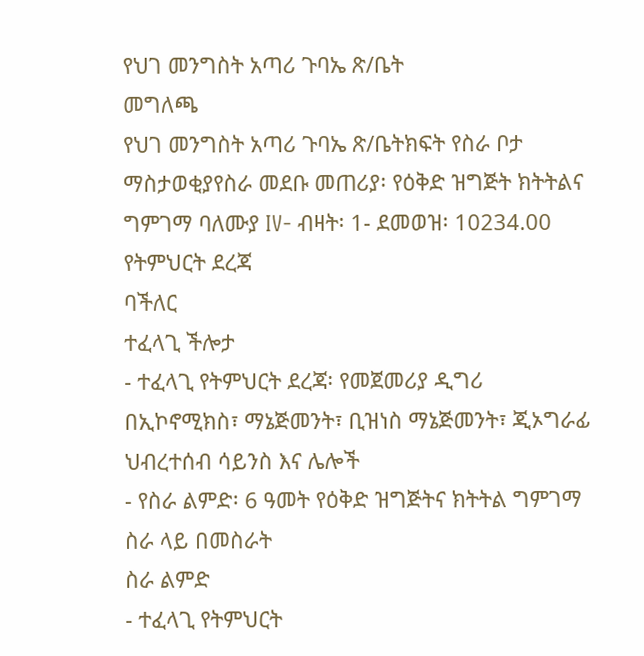የህገ መንግስት አጣሪ ጉባኤ ጽ/ቤት
መግለጫ
የህገ መንግስት አጣሪ ጉባኤ ጽ/ቤትክፍት የስራ ቦታ ማስታወቂያየስራ መደቡ መጠሪያ፡ የዕቅድ ዝግጅት ክትትልና ግምገማ ባለሙያ IV- ብዛት፡ 1- ደመወዝ፡ 10234.00
የትምህርት ደረጃ
ባችለር
ተፈላጊ ችሎታ
- ተፈላጊ የትምህርት ደረጃ፡ የመጀመሪያ ዲግሪ በኢኮኖሚክስ፣ ማኔጅመንት፣ ቢዝነስ ማኔጅመንት፣ ጂኦግራፊ ህብረተሰብ ሳይንስ እና ሌሎች
- የስራ ልምድ፡ 6 ዓመት የዕቅድ ዝግጅትና ክትትል ግምገማ ስራ ላይ በመስራት
ስራ ልምድ
- ተፈላጊ የትምህርት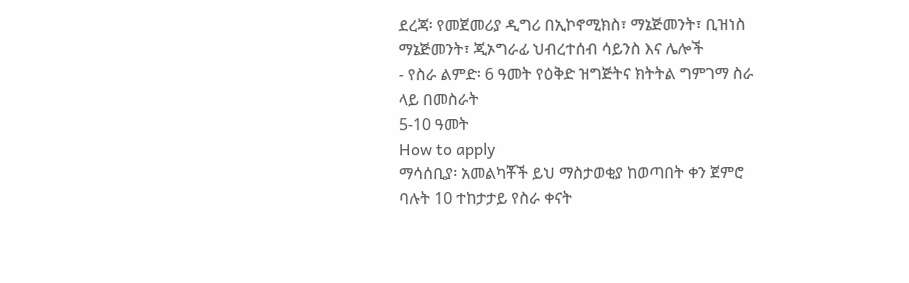ደረጃ፡ የመጀመሪያ ዲግሪ በኢኮኖሚክስ፣ ማኔጅመንት፣ ቢዝነስ ማኔጅመንት፣ ጂኦግራፊ ህብረተሰብ ሳይንስ እና ሌሎች
- የስራ ልምድ፡ 6 ዓመት የዕቅድ ዝግጅትና ክትትል ግምገማ ስራ ላይ በመስራት
5-10 ዓመት
How to apply
ማሳሰቢያ፡ አመልካቾች ይህ ማስታወቂያ ከወጣበት ቀን ጀምሮ ባሉት 10 ተከታታይ የስራ ቀናት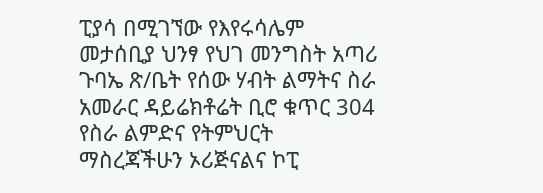ፒያሳ በሚገኘው የእየሩሳሌም መታሰቢያ ህንፃ የህገ መንግስት አጣሪ ጉባኤ ጽ/ቤት የሰው ሃብት ልማትና ስራ አመራር ዳይሬክቶሬት ቢሮ ቁጥር 304 የስራ ልምድና የትምህርት ማስረጃችሁን ኦሪጅናልና ኮፒ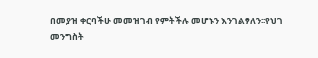በመያዝ ቀርባችሁ መመዝገብ የምትችሉ መሆኑን እንገልፃለን፡፡የህገ መንግስት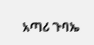አጣሪ ጉባኤ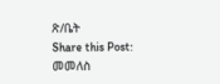ጽ/ቤት
Share this Post:
መመለስ